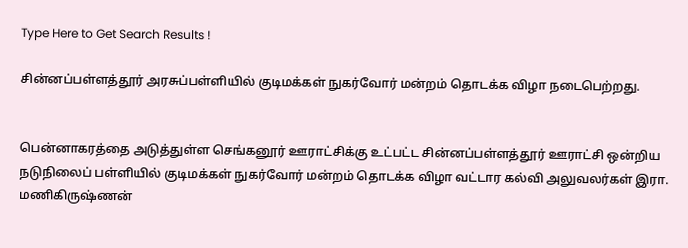Type Here to Get Search Results !

சின்னப்பள்ளத்தூர் அரசுப்பள்ளியில் குடிமக்கள் நுகர்வோர் மன்றம் தொடக்க விழா நடைபெற்றது.


பென்னாகரத்தை அடுத்துள்ள செங்கனூர் ஊராட்சிக்கு உட்பட்ட சின்னப்பள்ளத்தூர் ஊராட்சி ஒன்றிய நடுநிலைப் பள்ளியில் குடிமக்கள் நுகர்வோர் மன்றம் தொடக்க விழா வட்டார கல்வி அலுவலர்கள் இரா. மணிகிருஷ்ணன்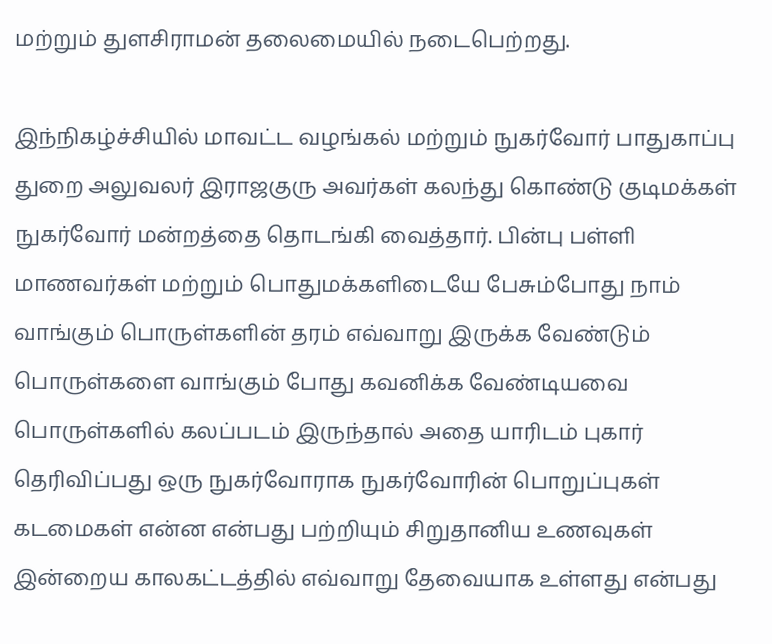மற்றும் துளசிராமன் தலைமையில் நடைபெற்றது.

இந்நிகழ்ச்சியில் மாவட்ட வழங்கல் மற்றும் நுகர்வோர் பாதுகாப்பு துறை அலுவலர் இராஜகுரு அவர்கள் கலந்து கொண்டு குடிமக்கள் நுகர்வோர் மன்றத்தை தொடங்கி வைத்தார். பின்பு பள்ளி மாணவர்கள் மற்றும் பொதுமக்களிடையே பேசும்போது நாம் வாங்கும் பொருள்களின் தரம் எவ்வாறு இருக்க வேண்டும் பொருள்களை வாங்கும் போது கவனிக்க வேண்டியவை பொருள்களில் கலப்படம் இருந்தால் அதை யாரிடம் புகார் தெரிவிப்பது ஒரு நுகர்வோராக நுகர்வோரின் பொறுப்புகள் கடமைகள் என்ன என்பது பற்றியும் சிறுதானிய உணவுகள் இன்றைய காலகட்டத்தில் எவ்வாறு தேவையாக உள்ளது என்பது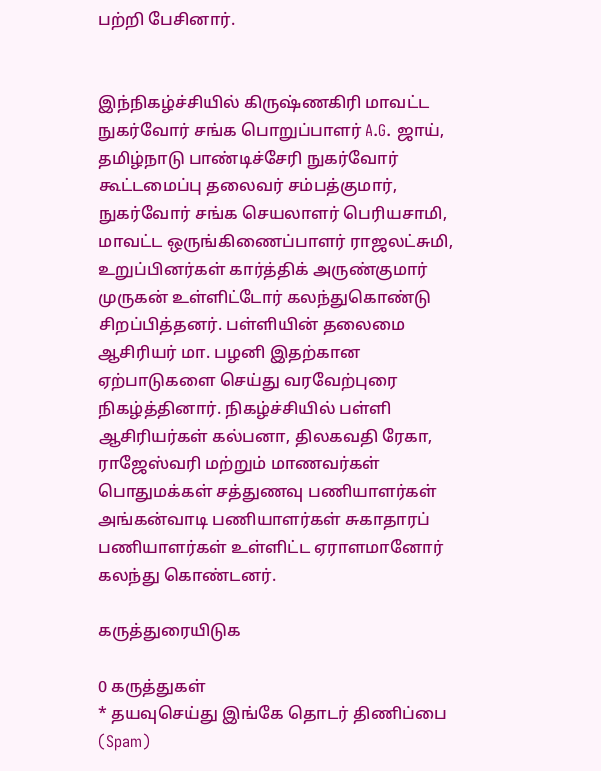பற்றி பேசினார்.


இந்நிகழ்ச்சியில் கிருஷ்ணகிரி மாவட்ட நுகர்வோர் சங்க பொறுப்பாளர் A.G. ஜாய், தமிழ்நாடு பாண்டிச்சேரி நுகர்வோர் கூட்டமைப்பு தலைவர் சம்பத்குமார், நுகர்வோர் சங்க செயலாளர் பெரியசாமி, மாவட்ட ஒருங்கிணைப்பாளர் ராஜலட்சுமி, உறுப்பினர்கள் கார்த்திக் அருண்குமார் முருகன் உள்ளிட்டோர் கலந்துகொண்டு சிறப்பித்தனர். பள்ளியின் தலைமை ஆசிரியர் மா. பழனி இதற்கான ஏற்பாடுகளை செய்து வரவேற்புரை நிகழ்த்தினார். நிகழ்ச்சியில் பள்ளி ஆசிரியர்கள் கல்பனா, திலகவதி ரேகா, ராஜேஸ்வரி மற்றும் மாணவர்கள் பொதுமக்கள் சத்துணவு பணியாளர்கள் அங்கன்வாடி பணியாளர்கள் சுகாதாரப் பணியாளர்கள் உள்ளிட்ட ஏராளமானோர் கலந்து கொண்டனர்.

கருத்துரையிடுக

0 கருத்துகள்
* தயவுசெய்து இங்கே தொடர் திணிப்பை (Spam)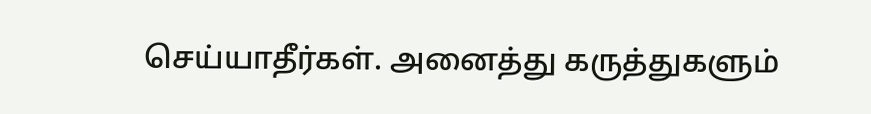செய்யாதீர்கள். அனைத்து கருத்துகளும்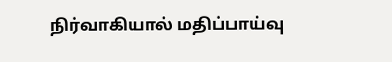நிர்வாகியால் மதிப்பாய்வு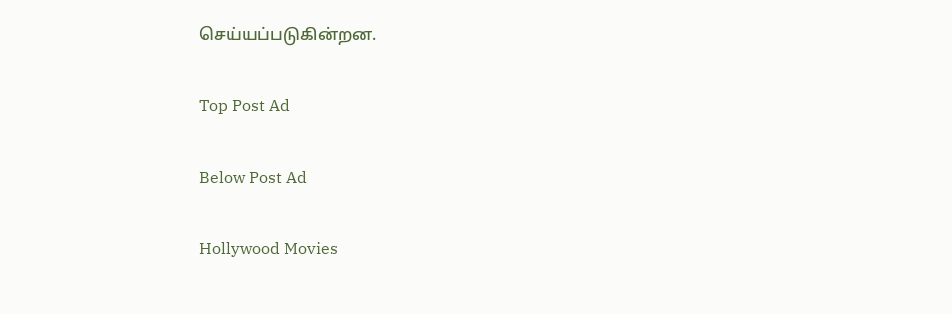செய்யப்படுகின்றன.

Top Post Ad

Below Post Ad

Hollywood Movies